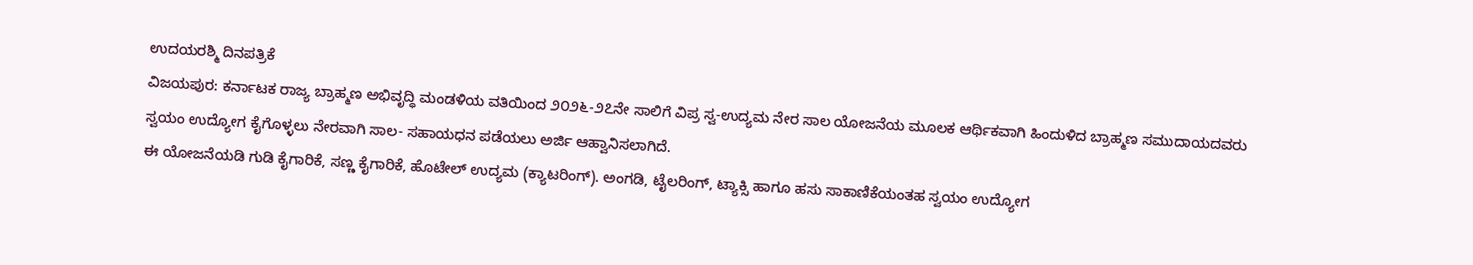ಉದಯರಶ್ಮಿ ದಿನಪತ್ರಿಕೆ
ವಿಜಯಪುರ: ಕರ್ನಾಟಕ ರಾಜ್ಯ ಬ್ರಾಹ್ಮಣ ಅಭಿವೃದ್ಧಿ ಮಂಡಳಿಯ ವತಿಯಿಂದ ೨೦೨೬-೨೭ನೇ ಸಾಲಿಗೆ ವಿಪ್ರ ಸ್ವ-ಉದ್ಯಮ ನೇರ ಸಾಲ ಯೋಜನೆಯ ಮೂಲಕ ಆರ್ಥಿಕವಾಗಿ ಹಿಂದುಳಿದ ಬ್ರಾಹ್ಮಣ ಸಮುದಾಯದವರು ಸ್ವಯಂ ಉದ್ಯೋಗ ಕೈಗೊಳ್ಳಲು ನೇರವಾಗಿ ಸಾಲ- ಸಹಾಯಧನ ಪಡೆಯಲು ಅರ್ಜಿ ಆಹ್ವಾನಿಸಲಾಗಿದೆ.
ಈ ಯೋಜನೆಯಡಿ ಗುಡಿ ಕೈಗಾರಿಕೆ, ಸಣ್ಣ ಕೈಗಾರಿಕೆ, ಹೊಟೇಲ್ ಉದ್ಯಮ (ಕ್ಯಾಟರಿಂಗ್). ಅಂಗಡಿ, ಟೈಲರಿಂಗ್, ಟ್ಯಾಕ್ಸಿ ಹಾಗೂ ಹಸು ಸಾಕಾಣಿಕೆಯಂತಹ ಸ್ವಯಂ ಉದ್ಯೋಗ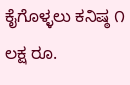ಕೈಗೊಳ್ಳಲು ಕನಿಷ್ಠ ೧ ಲಕ್ಷ ರೂ.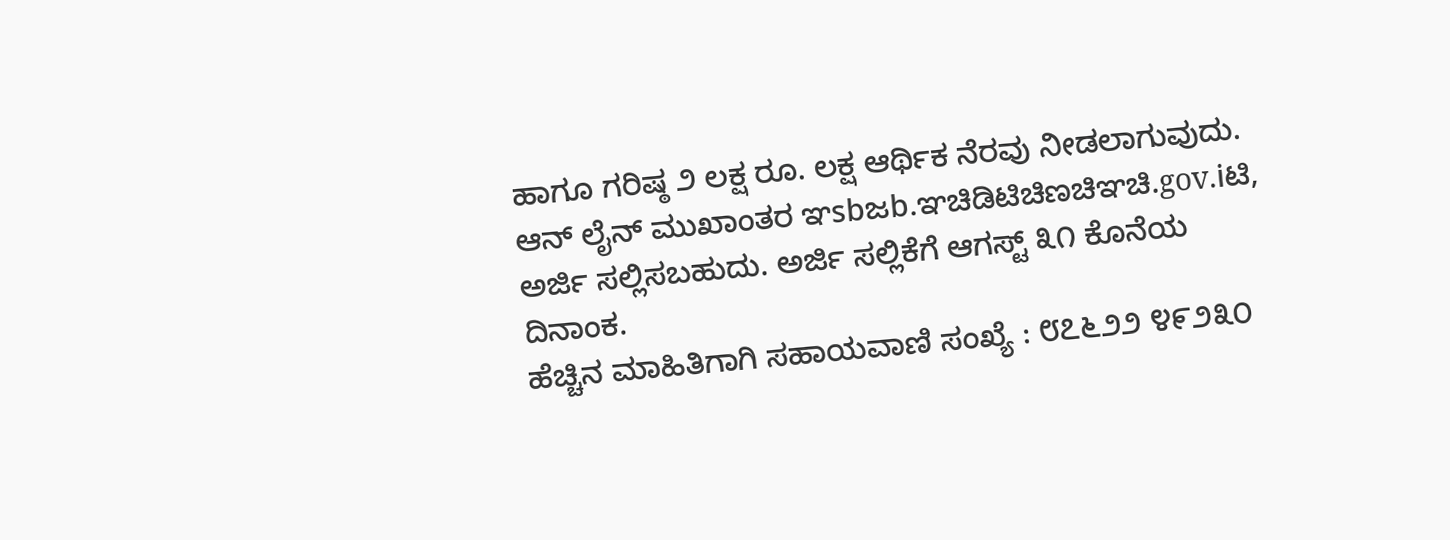ಹಾಗೂ ಗರಿಷ್ಠ ೨ ಲಕ್ಷ ರೂ. ಲಕ್ಷ ಆರ್ಥಿಕ ನೆರವು ನೀಡಲಾಗುವುದು.
ಆನ್ ಲೈನ್ ಮುಖಾಂತರ ಞsbಜb.ಞಚಿಡಿಟಿಚಿಣಚಿಞಚಿ.gov.iಟಿ, ಅರ್ಜಿ ಸಲ್ಲಿಸಬಹುದು. ಅರ್ಜಿ ಸಲ್ಲಿಕೆಗೆ ಆಗಸ್ಟ್ ೩೧ ಕೊನೆಯ ದಿನಾಂಕ.
ಹೆಚ್ಚಿನ ಮಾಹಿತಿಗಾಗಿ ಸಹಾಯವಾಣಿ ಸಂಖ್ಯೆ : ೮೭೬೨೨ ೪೯೨೩೦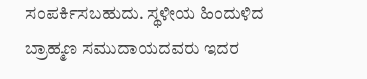ಸಂಪರ್ಕಿಸಬಹುದು. ಸ್ಥಳೀಯ ಹಿಂದುಳಿದ ಬ್ರಾಹ್ಮಣ ಸಮುದಾಯದವರು ಇದರ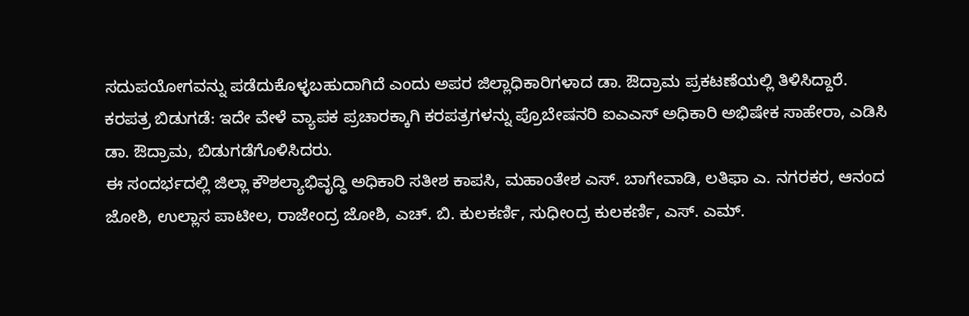ಸದುಪಯೋಗವನ್ನು ಪಡೆದುಕೊಳ್ಳಬಹುದಾಗಿದೆ ಎಂದು ಅಪರ ಜಿಲ್ಲಾಧಿಕಾರಿಗಳಾದ ಡಾ. ಔದ್ರಾಮ ಪ್ರಕಟಣೆಯಲ್ಲಿ ತಿಳಿಸಿದ್ದಾರೆ.
ಕರಪತ್ರ ಬಿಡುಗಡೆ: ಇದೇ ವೇಳೆ ವ್ಯಾಪಕ ಪ್ರಚಾರಕ್ಕಾಗಿ ಕರಪತ್ರಗಳನ್ನು ಪ್ರೊಬೇಷನರಿ ಐಎಎಸ್ ಅಧಿಕಾರಿ ಅಭಿಷೇಕ ಸಾಹೇರಾ, ಎಡಿಸಿ ಡಾ. ಔದ್ರಾಮ, ಬಿಡುಗಡೆಗೊಳಿಸಿದರು.
ಈ ಸಂದರ್ಭದಲ್ಲಿ ಜಿಲ್ಲಾ ಕೌಶಲ್ಯಾಭಿವೃದ್ಧಿ ಅಧಿಕಾರಿ ಸತೀಶ ಕಾಪಸಿ, ಮಹಾಂತೇಶ ಎಸ್. ಬಾಗೇವಾಡಿ, ಲತಿಫಾ ಎ. ನಗರಕರ, ಆನಂದ ಜೋಶಿ, ಉಲ್ಲಾಸ ಪಾಟೀಲ, ರಾಜೇಂದ್ರ ಜೋಶಿ, ಎಚ್. ಬಿ. ಕುಲಕರ್ಣಿ, ಸುಧೀಂದ್ರ ಕುಲಕರ್ಣಿ, ಎಸ್. ಎಮ್.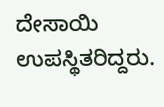ದೇಸಾಯಿ ಉಪಸ್ಥಿತರಿದ್ದರು.